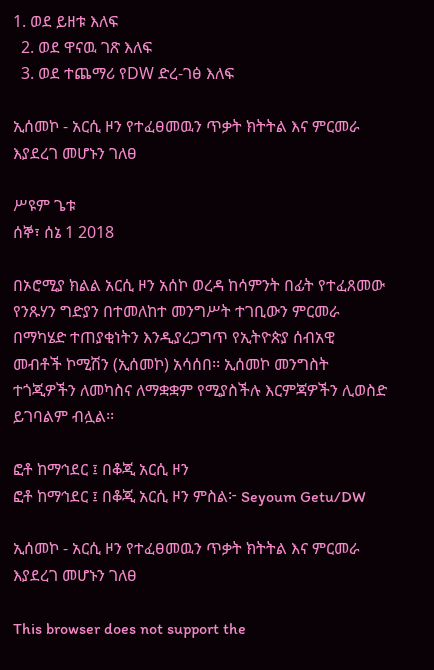1. ወደ ይዘቱ እለፍ
  2. ወደ ዋናዉ ገጽ እለፍ
  3. ወደ ተጨማሪ የDW ድረ-ገፅ እለፍ

ኢሰመኮ - አርሲ ዞን የተፈፀመዉን ጥቃት ክትትል እና ምርመራ እያደረገ መሆኑን ገለፀ

ሥዩም ጌቱ
ሰኞ፣ ሰኔ 1 2018

በኦሮሚያ ክልል አርሲ ዞን አሰኮ ወረዳ ከሳምንት በፊት የተፈጸመው የንጹሃን ግድያን በተመለከተ መንግሥት ተገቢውን ምርመራ በማካሄድ ተጠያቂነትን እንዲያረጋግጥ የኢትዮጵያ ሰብአዊ መብቶች ኮሚሽን (ኢሰመኮ) አሳሰበ፡፡ ኢሰመኮ መንግስት ተጎጂዎችን ለመካስና ለማቋቋም የሚያስችሉ እርምጃዎችን ሊወስድ ይገባልም ብሏል፡፡

ፎቶ ከማኅደር ፤ በቆጂ አርሲ ዞን
ፎቶ ከማኅደር ፤ በቆጂ አርሲ ዞን ምስል፦ Seyoum Getu/DW

ኢሰመኮ - አርሲ ዞን የተፈፀመዉን ጥቃት ክትትል እና ምርመራ እያደረገ መሆኑን ገለፀ

This browser does not support the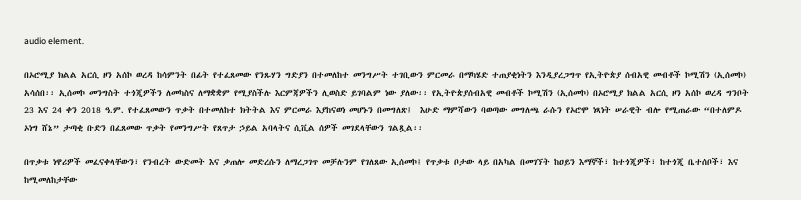audio element.

በኦሮሚያ ክልል አርሲ ዞን አሰኮ ወረዳ ከሳምንት በፊት የተፈጸመው የንጹሃን ግድያን በተመለከተ መንግሥት ተገቢውን ምርመራ በማካሄድ ተጠያቂነትን እንዲያረጋግጥ የኢትዮጵያ ሰብአዊ መብቶች ኮሚሽን (ኢሰመኮ) አሳሰበ፡፡ ኢሰመኮ መንግስት ተጎጂዎችን ለመካስና ለማቋቋም የሚያስችሉ እርምጃዎችን ሊወስድ ይገባልም ነው ያለው፡፡ የኢትዮጵያሰብአዊ መብቶች ኮሚሽን (ኢሰመኮ) በኦሮሚያ ክልል አርሲ ዞን አሰኮ ወረዳ ግንቦት 23 እና 24 ቀን 2018 ዓ.ም. የተፈጸመውን ጥቃት በተመለከተ ክትትል እና ምርመራ እያከናወነ መሆኑን በመግለጽ፤  እሁድ ማምሻውን ባወጣው መግለጫ ራሱን የኦሮሞ ነጻነት ሠራዊት ብሎ የሚጠራው “በተለምዶ ኦነግ ሸኔ” ታጣቂ ቡድን በፈጸመው ጥቃት የመንግሥት የጸጥታ ኃይል አባላትና ሲቪል ሰዎች መገደላቸውን ገልጿል፡፡

በጥቃቱ ነዋሪዎች መፈናቀላቸውን፣ የንብረት ውድመት እና ቃጠሎ መድረሱን ለማረጋገጥ መቻሉንም የገለጸው ኢሰመኮ፤ የጥቃቱ ቦታው ላይ በአካል በመገኘት ከዐይን እማኞች፣ ከተጎጂዎች፣ ከተጎጂ ቤተሰቦች፣ እና ከሚመለከታቸው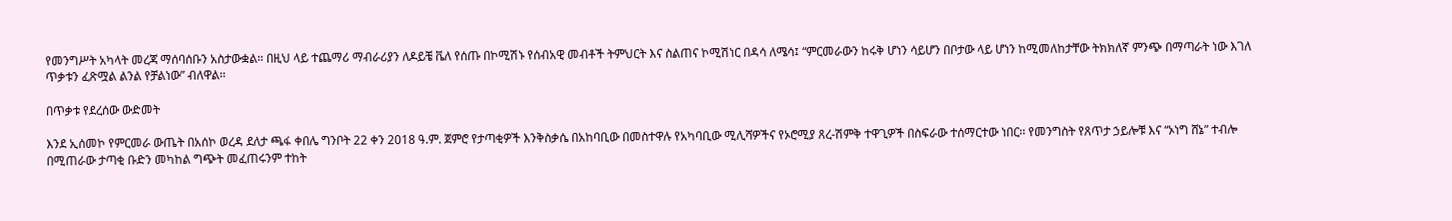የመንግሥት አካላት መረጃ ማሰባሰቡን አስታውቋል። በዚህ ላይ ተጨማሪ ማብራሪያን ለዶይቼ ቬለ የሰጡ በኮሚሽኑ የሰብአዊ መብቶች ትምህርት እና ስልጠና ኮሚሽነር በዳሳ ለሜሳ፤ “ምርመራውን ከሩቅ ሆነን ሳይሆን በቦታው ላይ ሆነን ከሚመለከታቸው ትክክለኛ ምንጭ በማጣራት ነው እገለ ጥቃቱን ፈጽሟል ልንል የቻልነው” ብለዋል፡፡

በጥቃቱ የደረሰው ውድመት

እንደ ኢሰመኮ የምርመራ ውጤት በአሰኮ ወረዳ ደለታ ጫፋ ቀበሌ ግንቦት 22 ቀን 2018 ዓ.ም. ጀምሮ የታጣቂዎች እንቅስቃሴ በአከባቢው በመስተዋሉ የአካባቢው ሚሊሻዎችና የኦሮሚያ ጸረ-ሽምቅ ተዋጊዎች በስፍራው ተሰማርተው ነበር፡፡ የመንግስት የጸጥታ ኃይሎቹ እና “ኦነግ ሸኔ” ተብሎ በሚጠራው ታጣቂ ቡድን መካከል ግጭት መፈጠሩንም ተከት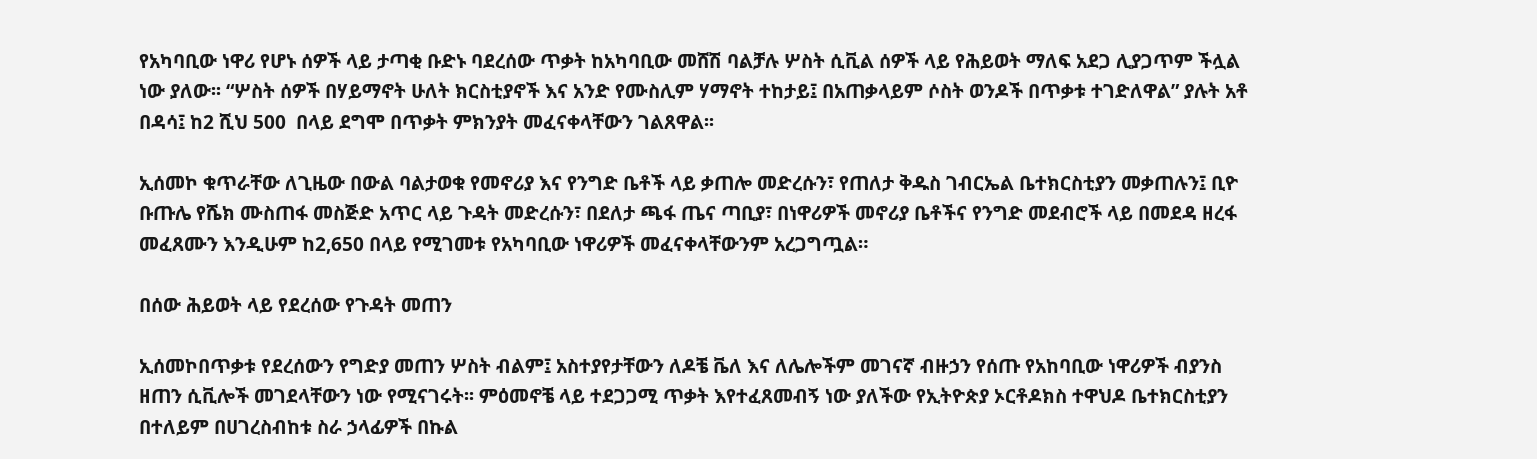የአካባቢው ነዋሪ የሆኑ ሰዎች ላይ ታጣቂ ቡድኑ ባደረሰው ጥቃት ከአካባቢው መሸሽ ባልቻሉ ሦስት ሲቪል ሰዎች ላይ የሕይወት ማለፍ አደጋ ሊያጋጥም ችሏል ነው ያለው፡፡ “ሦስት ሰዎች በሃይማኖት ሁለት ክርስቲያኖች እና አንድ የሙስሊም ሃማኖት ተከታይ፤ በአጠቃላይም ሶስት ወንዶች በጥቃቱ ተገድለዋል” ያሉት አቶ በዳሳ፤ ከ2 ሺህ 500  በላይ ደግሞ በጥቃት ምክንያት መፈናቀላቸውን ገልጸዋል፡፡

ኢሰመኮ ቁጥራቸው ለጊዜው በውል ባልታወቁ የመኖሪያ እና የንግድ ቤቶች ላይ ቃጠሎ መድረሱን፣ የጠለታ ቅዱስ ገብርኤል ቤተክርስቲያን መቃጠሉን፤ ቢዮ ቡጡሌ የሼክ ሙስጠፋ መስጅድ አጥር ላይ ጉዳት መድረሱን፣ በደለታ ጫፋ ጤና ጣቢያ፣ በነዋሪዎች መኖሪያ ቤቶችና የንግድ መደብሮች ላይ በመደዳ ዘረፋ መፈጸሙን እንዲሁም ከ2,650 በላይ የሚገመቱ የአካባቢው ነዋሪዎች መፈናቀላቸውንም አረጋግጧል።

በሰው ሕይወት ላይ የደረሰው የጉዳት መጠን

ኢሰመኮበጥቃቱ የደረሰውን የግድያ መጠን ሦስት ብልም፤ አስተያየታቸውን ለዶቼ ቬለ እና ለሌሎችም መገናኛ ብዙኃን የሰጡ የአከባቢው ነዋሪዎች ብያንስ ዘጠን ሲቪሎች መገደላቸውን ነው የሚናገሩት፡፡ ምዕመኖቼ ላይ ተደጋጋሚ ጥቃት እየተፈጸመብኝ ነው ያለችው የኢትዮጵያ ኦርቶዶክስ ተዋህዶ ቤተክርስቲያን በተለይም በሀገረስብከቱ ስራ ኃላፊዎች በኩል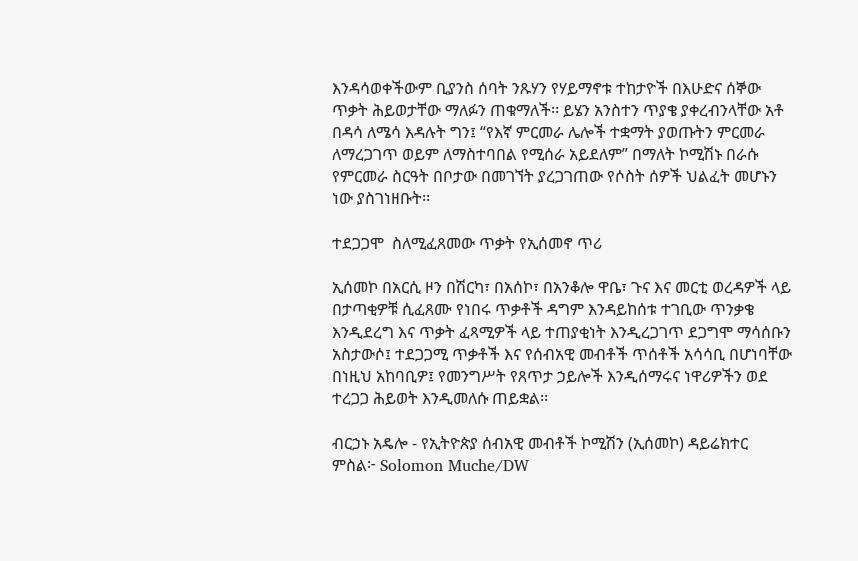እንዳሳወቀችውም ቢያንስ ሰባት ንጹሃን የሃይማኖቱ ተከታዮች በእሁድና ሰኞው ጥቃት ሕይወታቸው ማለፉን ጠቁማለች፡፡ ይሄን አንስተን ጥያቄ ያቀረብንላቸው አቶ በዳሳ ለሜሳ እዳሉት ግን፤ “የእኛ ምርመራ ሌሎች ተቋማት ያወጡትን ምርመራ ለማረጋገጥ ወይም ለማስተባበል የሚሰራ አይደለም” በማለት ኮሚሽኑ በራሱ የምርመራ ስርዓት በቦታው በመገኘት ያረጋገጠው የሶስት ሰዎች ህልፈት መሆኑን ነው ያስገነዘቡት፡፡

ተደጋጋሞ  ስለሚፈጸመው ጥቃት የኢሰመኖ ጥሪ

ኢሰመኮ በአርሲ ዞን በሽርካ፣ በአሰኮ፣ በአንቆሎ ዋቤ፣ ጉና እና መርቲ ወረዳዎች ላይ በታጣቂዎቹ ሲፈጸሙ የነበሩ ጥቃቶች ዳግም እንዳይከሰቱ ተገቢው ጥንቃቄ እንዲደረግ እና ጥቃት ፈጻሚዎች ላይ ተጠያቂነት እንዲረጋገጥ ደጋግሞ ማሳሰቡን አስታውሶ፤ ተደጋጋሚ ጥቃቶች እና የሰብአዊ መብቶች ጥሰቶች አሳሳቢ በሆነባቸው በነዚህ አከባቢዎ፤ የመንግሥት የጸጥታ ኃይሎች እንዲሰማሩና ነዋሪዎችን ወደ ተረጋጋ ሕይወት እንዲመለሱ ጠይቋል፡፡

ብርኃኑ አዴሎ - የኢትዮጵያ ሰብአዊ መብቶች ኮሚሽን (ኢሰመኮ) ዳይሬክተር ምስል፦ Solomon Muche/DW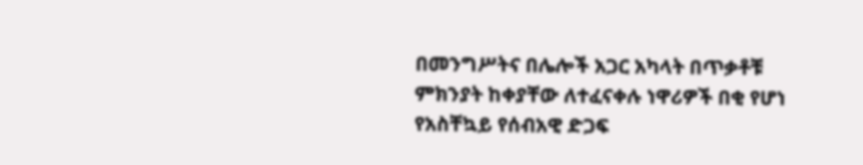በመንግሥትና በሌሎች አጋር አካላት በጥቃቶቹ ምክንያት ከቀያቸው ለተፈናቀሉ ነዋሪዎች በቂ የሆነ የአስቸኳይ የሰብአዊ ድጋፍ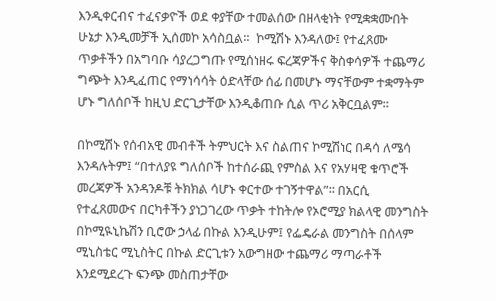እንዲቀርብና ተፈናቃዮች ወደ ቀያቸው ተመልሰው በዘላቂነት የሚቋቋሙበት ሁኔታ እንዲመቻች ኢሰመኮ አሳስቧል።  ኮሚሽኑ እንዳለው፤ የተፈጸሙ ጥቃቶችን በአግባቡ ሳያረጋግጡ የሚሰነዘሩ ፍረጃዎችና ቅስቀሳዎች ተጨማሪ ግጭት እንዲፈጠር የማነሳሳት ዕድላቸው ሰፊ በመሆኑ ማናቸውም ተቋማትም ሆኑ ግለሰቦች ከዚህ ድርጊታቸው እንዲቆጠቡ ሲል ጥሪ አቅርቧልም።

በኮሚሽኑ የሰብአዊ መብቶች ትምህርት እና ስልጠና ኮሚሽነር በዳሳ ለሜሳ እንዳሉትም፤ “በተለያዩ ግለሰቦች ከተሰራጪ የምስል እና የአሃዛዊ ቁጥሮች መረጃዎች አንዳንዶቹ ትክክል ሳሆኑ ቀርተው ተገኝተዋል”፡፡ በአርሲ የተፈጸመውና በርካቶችን ያነጋገረው ጥቃት ተከትሎ የኦሮሚያ ክልላዊ መንግስት በኮሚዪኒኬሽን ቢሮው ኃላፊ በኩል እንዲሁም፤ የፌዴራል መንግስት በሰላም ሚኒስቴር ሚኒስትር በኩል ድርጊቱን አውግዘው ተጨማሪ ማጣራቶች እንደሚደረጉ ፍንጭ መስጠታቸው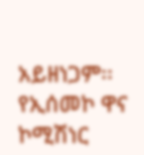አይዘነጋም፡፡ የኢሰመኮ ዋና ኮሚሽነር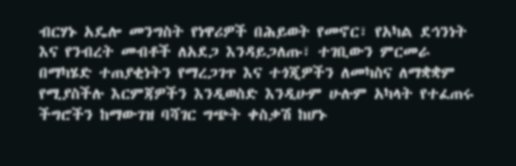ብርሃኑ አዴሎ መንግስት የነዋሪዎች በሕይወት የመኖር፣ የአካል ደኅንነት እና የንብረት መብቶች ለአደጋ እንዳይጋለጡ፣ ተገቢውን ምርመራ በማካሄድ ተጠያቂነትን የማረጋገጥ እና ተጎጂዎችን ለመካስና ለማቋቋም የሚያስችሉ እርምጃዎችን እንዲወስድ እንዲሁም ሁሉም አካላት የተፈጠሩ ችግሮችን ከማውገዝ ባሻገር ግጭት ቀስቃሽ ከሆኑ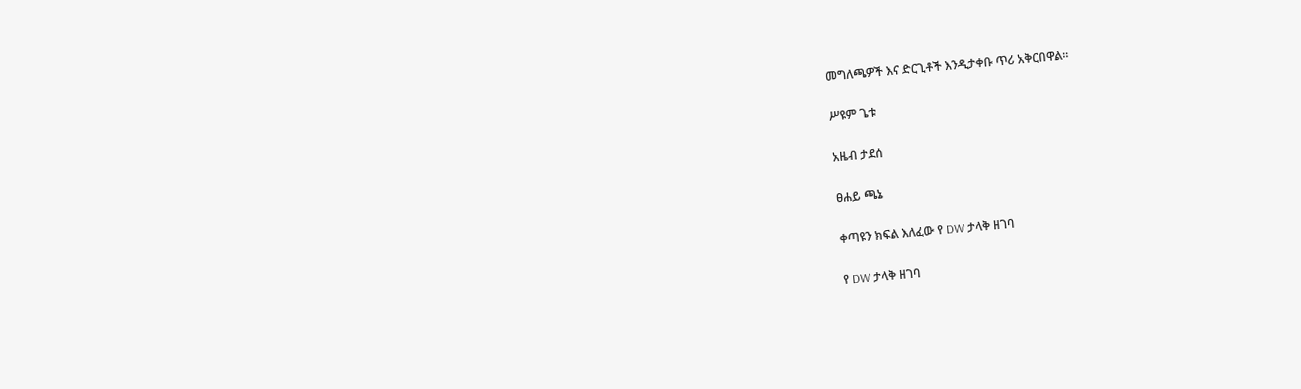መግለጫዎች እና ድርጊቶች እንዲታቀቡ ጥሪ አቅርበዋል።

ሥዩም ጌቱ

አዜብ ታደሰ

ፀሐይ ጫኔ

ቀጣዩን ክፍል እለፈው የ DW ታላቅ ዘገባ

የ DW ታላቅ ዘገባ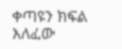ቀጣዩን ክፍል እለፈው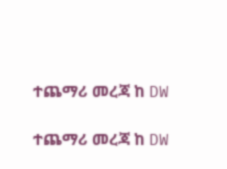ተጨማሪ መረጃ ከ DW

ተጨማሪ መረጃ ከ DW